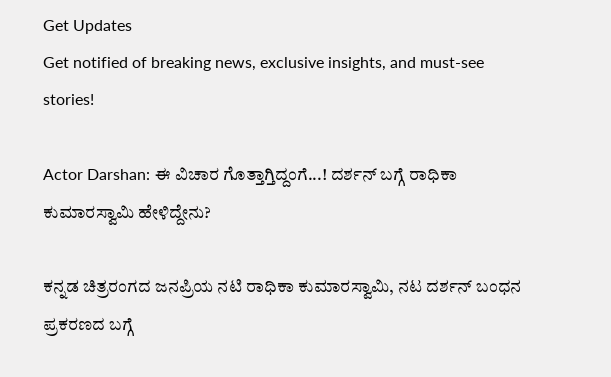Get Updates
Get notified of breaking news, exclusive insights, and must-see stories!

Actor Darshan: ಈ ವಿಚಾರ ಗೊತ್ತಾಗ್ತಿದ್ದಂಗೆ...! ದರ್ಶನ್ ಬಗ್ಗೆ ರಾಧಿಕಾ ಕುಮಾರಸ್ವಾಮಿ ಹೇಳಿದ್ದೇನು?

ಕನ್ನಡ ಚಿತ್ರರಂಗದ ಜನಪ್ರಿಯ ನಟಿ ರಾಧಿಕಾ ಕುಮಾರಸ್ವಾಮಿ, ನಟ ದರ್ಶನ್ ಬಂಧನ ಪ್ರಕರಣದ ಬಗ್ಗೆ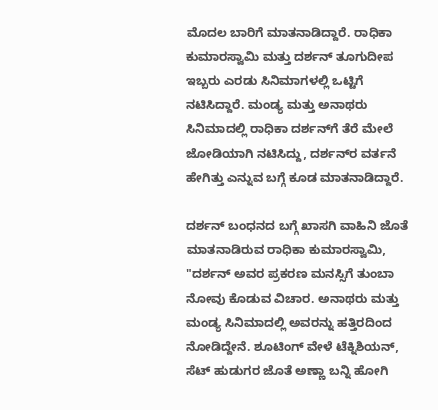ಮೊದಲ ಬಾರಿಗೆ ಮಾತನಾಡಿದ್ದಾರೆ. ರಾಧಿಕಾ ಕುಮಾರಸ್ವಾಮಿ ಮತ್ತು ದರ್ಶನ್‌ ತೂಗುದೀಪ ಇಬ್ಬರು ಎರಡು ಸಿನಿಮಾಗಳಲ್ಲಿ ಒಟ್ಟಿಗೆ ನಟಿಸಿದ್ದಾರೆ. ಮಂಡ್ಯ ಮತ್ತು ಅನಾಥರು ಸಿನಿಮಾದಲ್ಲಿ ರಾಧಿಕಾ ದರ್ಶನ್‌ಗೆ ತೆರೆ ಮೇಲೆ ಜೋಡಿಯಾಗಿ ನಟಿಸಿದ್ದು, ದರ್ಶನ್‌ರ ವರ್ತನೆ ಹೇಗಿತ್ತು ಎನ್ನುವ ಬಗ್ಗೆ ಕೂಡ ಮಾತನಾಡಿದ್ದಾರೆ.

ದರ್ಶನ್ ಬಂಧನದ ಬಗ್ಗೆ ಖಾಸಗಿ ವಾಹಿನಿ ಜೊತೆ ಮಾತನಾಡಿರುವ ರಾಧಿಕಾ ಕುಮಾರಸ್ವಾಮಿ, "ದರ್ಶನ್‌ ಅವರ ಪ್ರಕರಣ ಮನಸ್ಸಿಗೆ ತುಂಬಾ ನೋವು ಕೊಡುವ ವಿಚಾರ. ಅನಾಥರು ಮತ್ತು ಮಂಡ್ಯ ಸಿನಿಮಾದಲ್ಲಿ ಅವರನ್ನು ಹತ್ತಿರದಿಂದ ನೋಡಿದ್ದೇನೆ. ಶೂಟಿಂಗ್ ವೇಳೆ ಟೆಕ್ನಿಶಿಯನ್, ಸೆಟ್‌ ಹುಡುಗರ ಜೊತೆ ಅಣ್ಣಾ ಬನ್ನಿ ಹೋಗಿ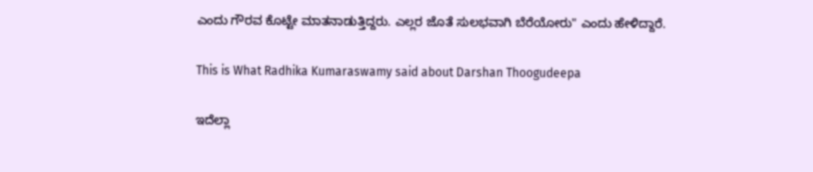ಎಂದು ಗೌರವ ಕೊಟ್ಟೇ ಮಾತನಾಡುತ್ತಿದ್ದರು. ಎಲ್ಲರ ಜೊತೆ ಸುಲಭವಾಗಿ ಬೆರೆಯೋರು" ಎಂದು ಹೇಳಿದ್ದಾರೆ.

This is What Radhika Kumaraswamy said about Darshan Thoogudeepa

ಇದೆಲ್ಲಾ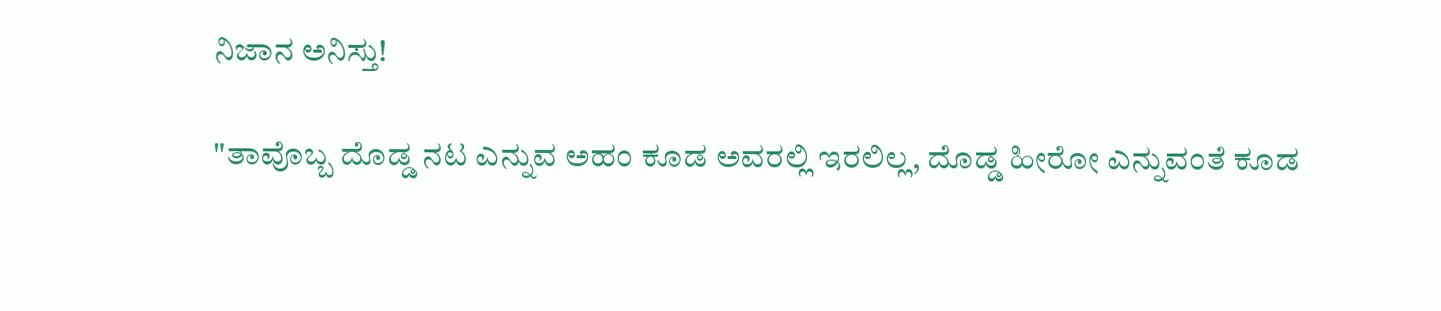ನಿಜಾನ ಅನಿಸ್ತು!

"ತಾವೊಬ್ಬ ದೊಡ್ಡ ನಟ ಎನ್ನುವ ಅಹಂ ಕೂಡ ಅವರಲ್ಲಿ ಇರಲಿಲ್ಲ, ದೊಡ್ಡ ಹೀರೋ ಎನ್ನುವಂತೆ ಕೂಡ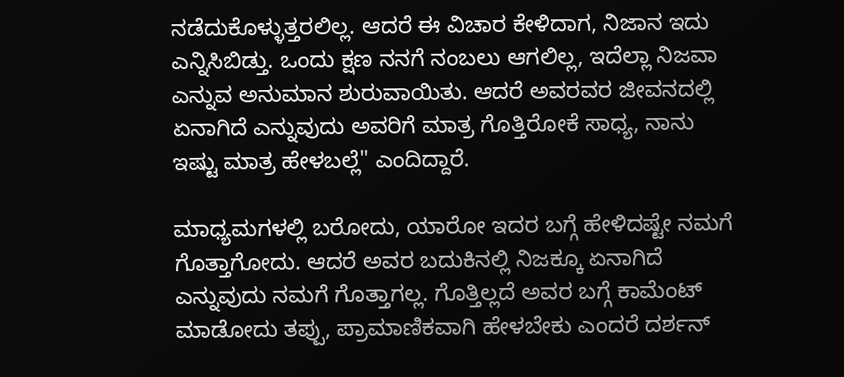ನಡೆದುಕೊಳ್ಳುತ್ತರಲಿಲ್ಲ. ಆದರೆ ಈ ವಿಚಾರ ಕೇಳಿದಾಗ, ನಿಜಾನ ಇದು ಎನ್ನಿಸಿಬಿಡ್ತು. ಒಂದು ಕ್ಷಣ ನನಗೆ ನಂಬಲು ಆಗಲಿಲ್ಲ, ಇದೆಲ್ಲಾ ನಿಜವಾ ಎನ್ನುವ ಅನುಮಾನ ಶುರುವಾಯಿತು. ಆದರೆ ಅವರವರ ಜೀವನದಲ್ಲಿ ಏನಾಗಿದೆ ಎನ್ನುವುದು ಅವರಿಗೆ ಮಾತ್ರ ಗೊತ್ತಿರೋಕೆ ಸಾಧ್ಯ, ನಾನು ಇಷ್ಟು ಮಾತ್ರ ಹೇಳಬಲ್ಲೆ" ಎಂದಿದ್ದಾರೆ.

ಮಾಧ್ಯಮಗಳಲ್ಲಿ ಬರೋದು, ಯಾರೋ ಇದರ ಬಗ್ಗೆ ಹೇಳಿದಷ್ಟೇ ನಮಗೆ ಗೊತ್ತಾಗೋದು. ಆದರೆ ಅವರ ಬದುಕಿನಲ್ಲಿ ನಿಜಕ್ಕೂ ಏನಾಗಿದೆ ಎನ್ನುವುದು ನಮಗೆ ಗೊತ್ತಾಗಲ್ಲ. ಗೊತ್ತಿಲ್ಲದೆ ಅವರ ಬಗ್ಗೆ ಕಾಮೆಂಟ್ ಮಾಡೋದು ತಪ್ಪು, ಪ್ರಾಮಾಣಿಕವಾಗಿ ಹೇಳಬೇಕು ಎಂದರೆ ದರ್ಶನ್‌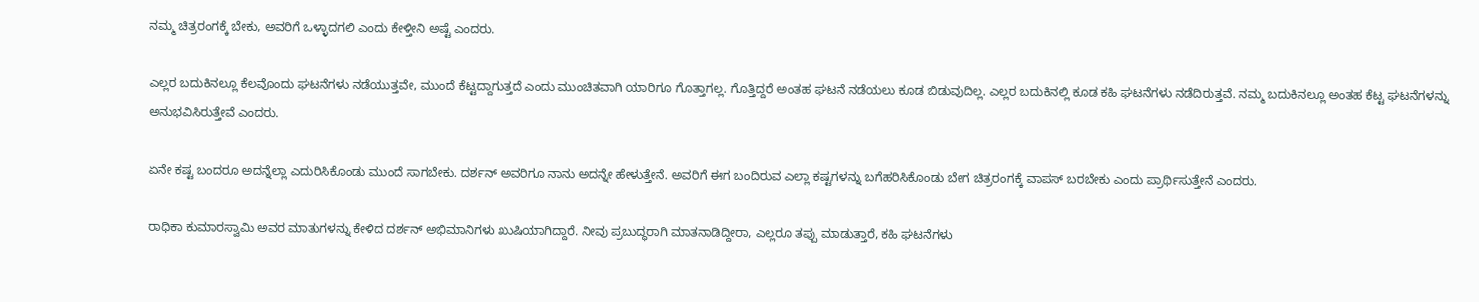ನಮ್ಮ ಚಿತ್ರರಂಗಕ್ಕೆ ಬೇಕು, ಅವರಿಗೆ ಒಳ್ಳಾದಗಲಿ ಎಂದು ಕೇಳ್ತೀನಿ ಅಷ್ಟೆ ಎಂದರು.

ಎಲ್ಲರ ಬದುಕಿನಲ್ಲೂ ಕೆಲವೊಂದು ಘಟನೆಗಳು ನಡೆಯುತ್ತವೇ, ಮುಂದೆ ಕೆಟ್ಟದ್ದಾಗುತ್ತದೆ ಎಂದು ಮುಂಚಿತವಾಗಿ ಯಾರಿಗೂ ಗೊತ್ತಾಗಲ್ಲ. ಗೊತ್ತಿದ್ದರೆ ಅಂತಹ ಘಟನೆ ನಡೆಯಲು ಕೂಡ ಬಿಡುವುದಿಲ್ಲ. ಎಲ್ಲರ ಬದುಕಿನಲ್ಲಿ ಕೂಡ ಕಹಿ ಘಟನೆಗಳು ನಡೆದಿರುತ್ತವೆ. ನಮ್ಮ ಬದುಕಿನಲ್ಲೂ ಅಂತಹ ಕೆಟ್ಟ ಘಟನೆಗಳನ್ನು ಅನುಭವಿಸಿರುತ್ತೇವೆ ಎಂದರು.

ಏನೇ ಕಷ್ಟ ಬಂದರೂ ಅದನ್ನೆಲ್ಲಾ ಎದುರಿಸಿಕೊಂಡು ಮುಂದೆ ಸಾಗಬೇಕು. ದರ್ಶನ್ ಅವರಿಗೂ ನಾನು ಅದನ್ನೇ ಹೇಳುತ್ತೇನೆ. ಅವರಿಗೆ ಈಗ ಬಂದಿರುವ ಎಲ್ಲಾ ಕಷ್ಟಗಳನ್ನು ಬಗೆಹರಿಸಿಕೊಂಡು ಬೇಗ ಚಿತ್ರರಂಗಕ್ಕೆ ವಾಪಸ್ ಬರಬೇಕು ಎಂದು ಪ್ರಾರ್ಥಿಸುತ್ತೇನೆ ಎಂದರು.

ರಾಧಿಕಾ ಕುಮಾರಸ್ವಾಮಿ ಅವರ ಮಾತುಗಳನ್ನು ಕೇಳಿದ ದರ್ಶನ್ ಅಭಿಮಾನಿಗಳು ಖುಷಿಯಾಗಿದ್ದಾರೆ. ನೀವು ಪ್ರಬುದ್ಧರಾಗಿ ಮಾತನಾಡಿದ್ದೀರಾ, ಎಲ್ಲರೂ ತಪ್ಪು ಮಾಡುತ್ತಾರೆ, ಕಹಿ ಘಟನೆಗಳು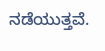ನಡೆಯುತ್ತವೆ.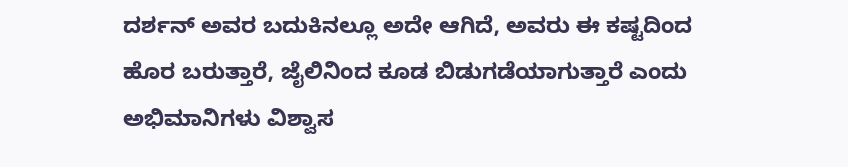ದರ್ಶನ್‌ ಅವರ ಬದುಕಿನಲ್ಲೂ ಅದೇ ಆಗಿದೆ, ಅವರು ಈ ಕಷ್ಟದಿಂದ ಹೊರ ಬರುತ್ತಾರೆ, ಜೈಲಿನಿಂದ ಕೂಡ ಬಿಡುಗಡೆಯಾಗುತ್ತಾರೆ ಎಂದು ಅಭಿಮಾನಿಗಳು ವಿಶ್ವಾಸ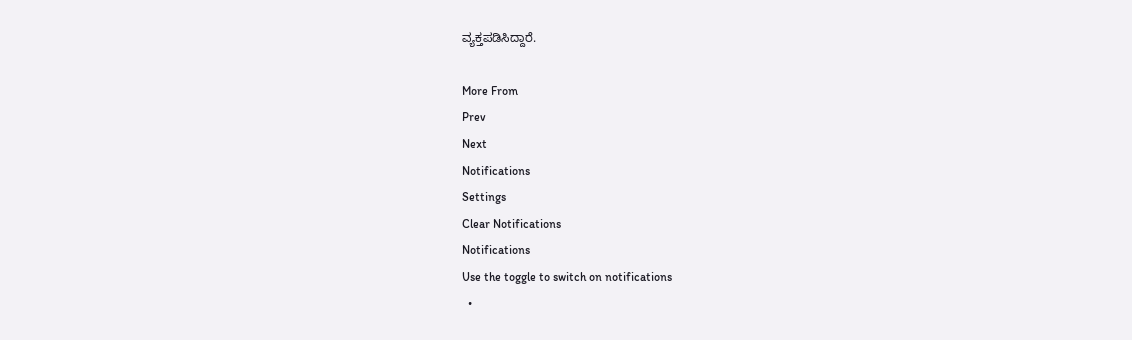ವ್ಯಕ್ತಪಡಿಸಿದ್ದಾರೆ.

More From
Prev
Next
Notifications
Settings
Clear Notifications
Notifications
Use the toggle to switch on notifications
  •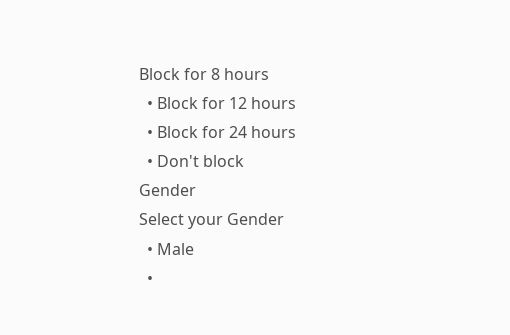Block for 8 hours
  • Block for 12 hours
  • Block for 24 hours
  • Don't block
Gender
Select your Gender
  • Male
  •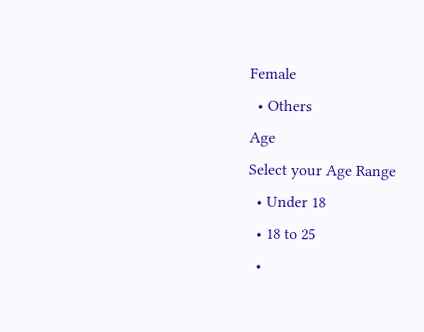Female
  • Others
Age
Select your Age Range
  • Under 18
  • 18 to 25
  •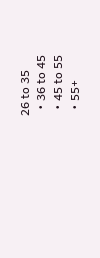26 to 35
  • 36 to 45
  • 45 to 55
  • 55+